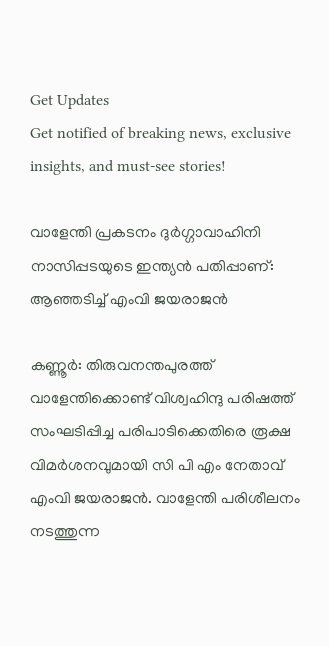Get Updates
Get notified of breaking news, exclusive insights, and must-see stories!

വാളേന്തി പ്രകടനം ദുർഗ്ഗാവാഹിനി നാസിപ്പടയുടെ ഇന്ത്യൻ പതിപ്പാണ്: ആഞ്ഞടിച്ച് എംവി ജയരാജന്‍

കണ്ണൂർ: തിരുവനന്തപുരത്ത് വാളേന്തിക്കൊണ്ട് വിശ്വഹിന്ദു പരിഷത്ത് സംഘടിപ്പിച്ച പരിപാടിക്കെതിരെ രൂക്ഷ വിമർശനവുമായി സി പി എം നേതാവ് എംവി ജയരാജന്‍. വാളേന്തി പരിശീലനം നടത്തുന്ന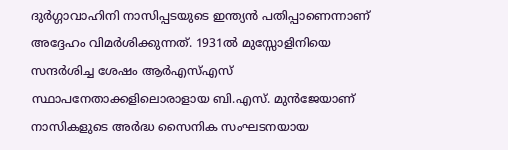ദുർഗ്ഗാവാഹിനി നാസിപ്പടയുടെ ഇന്ത്യൻ പതിപ്പാണെന്നാണ് അദ്ദേഹം വിമർശിക്കുന്നത്. 1931ൽ മുസ്സോളിനിയെ സന്ദർശിച്ച ശേഷം ആർഎസ്എസ് സ്ഥാപനേതാക്കളിലൊരാളായ ബി.എസ്. മുൻജേയാണ് നാസികളുടെ അർദ്ധ സൈനിക സംഘടനയായ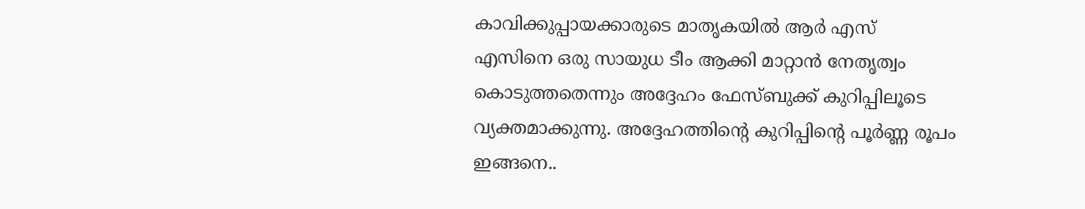കാവിക്കുപ്പായക്കാരുടെ മാതൃകയിൽ ആർ എസ് എസിനെ ഒരു സായുധ ടീം ആക്കി മാറ്റാൻ നേതൃത്വം കൊടുത്തതെന്നും അദ്ദേഹം ഫേസ്ബുക്ക് കുറിപ്പിലൂടെ വ്യക്തമാക്കുന്നു. അദ്ദേഹത്തിന്റെ കുറിപ്പിന്റെ പൂർണ്ണ രൂപം ഇങ്ങനെ..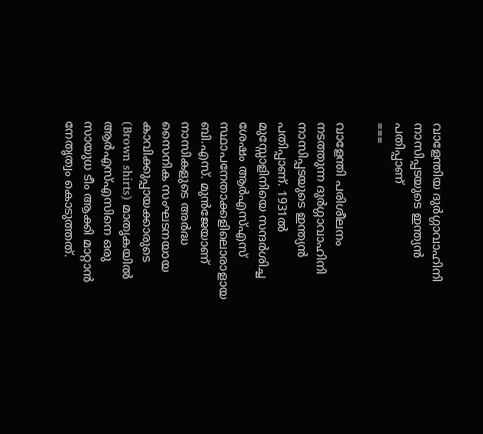വാളേന്തിയ ദുർഗ്ഗാവാഹിനി നാസിപ്പടയുടെ ഇന്ത്യൻ പതിപ്പാണ്
===

വാളേന്തി പരിശീലനം നടത്തുന്ന ദുർഗ്ഗാവാഹിനി നാസിപ്പടയുടെ ഇന്ത്യൻ പതിപ്പാണ്. 1931ൽ മുസ്സോളിനിയെ സന്ദർശിച്ച ശേഷം ആർഎസ്എസ് സ്ഥാപനേതാക്കളിലൊരാളായ ബി.എസ്. മുൻജേയാണ് നാസികളുടെ അർദ്ധ സൈനിക സംഘടനയായ കാവിക്കുപ്പായക്കാരുടെ (Brown shirts) മാതൃകയിൽ ആർഎസ്എസിനെ ഒരു സായുധ ടീം ആക്കി മാറ്റാൻ നേതൃത്വം കൊടുത്തത്.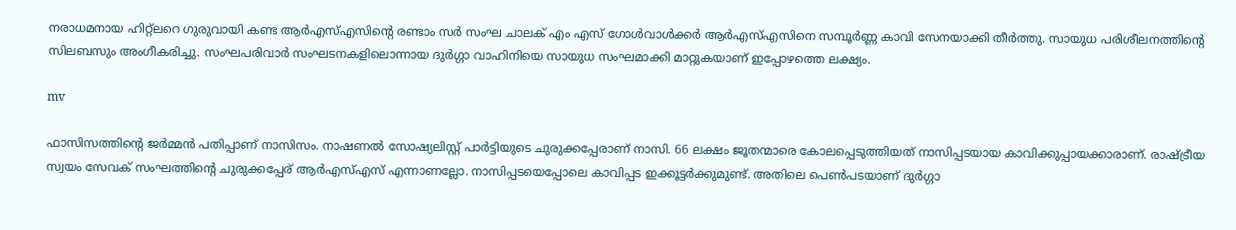നരാധമനായ ഹിറ്റ്‌ലറെ ഗുരുവായി കണ്ട ആർഎസ്എസിന്റെ രണ്ടാം സർ സംഘ ചാലക് എം എസ് ഗോൾവാൾക്കർ ആർഎസ്എസിനെ സമ്പൂർണ്ണ കാവി സേനയാക്കി തീർത്തു. സായുധ പരിശീലനത്തിന്റെ സിലബസും അംഗീകരിച്ചു. സംഘപരിവാർ സംഘടനകളിലൊന്നായ ദുർഗ്ഗാ വാഹിനിയെ സായുധ സംഘമാക്കി മാറ്റുകയാണ് ഇപ്പോഴത്തെ ലക്ഷ്യം.

mv

ഫാസിസത്തിന്റെ ജർമ്മൻ പതിപ്പാണ് നാസിസം. നാഷണൽ സോഷ്യലിസ്റ്റ് പാർട്ടിയുടെ ചുരുക്കപ്പേരാണ് നാസി. 66 ലക്ഷം ജൂതന്മാരെ കോലപ്പെടുത്തിയത് നാസിപ്പടയായ കാവിക്കുപ്പായക്കാരാണ്. രാഷ്ട്രീയ സ്വയം സേവക് സംഘത്തിന്റെ ചുരുക്കപ്പേര് ആർഎസ്എസ് എന്നാണല്ലോ. നാസിപ്പടയെപ്പോലെ കാവിപ്പട ഇക്കൂട്ടർക്കുമുണ്ട്. അതിലെ പെൺപടയാണ് ദുർഗ്ഗാ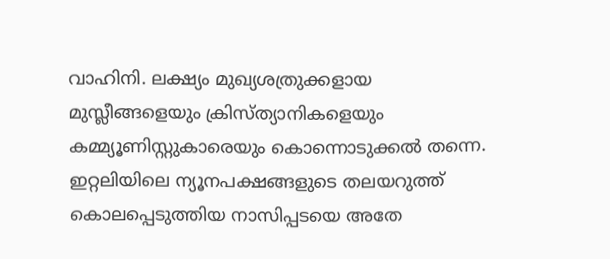വാഹിനി. ലക്ഷ്യം മുഖ്യശത്രുക്കളായ മുസ്ലീങ്ങളെയും ക്രിസ്ത്യാനികളെയും കമ്മ്യൂണിസ്റ്റുകാരെയും കൊന്നൊടുക്കൽ തന്നെ. ഇറ്റലിയിലെ ന്യൂനപക്ഷങ്ങളുടെ തലയറുത്ത് കൊലപ്പെടുത്തിയ നാസിപ്പടയെ അതേ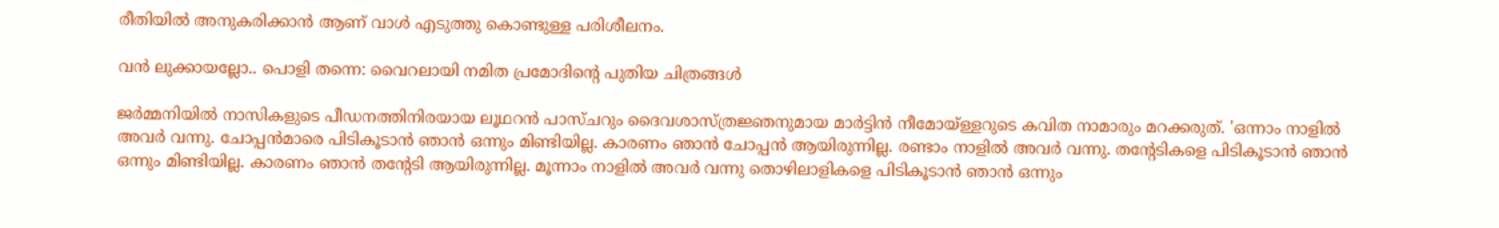രീതിയിൽ അനുകരിക്കാൻ ആണ് വാൾ എടുത്തു കൊണ്ടുള്ള പരിശീലനം.

വന്‍ ലുക്കായല്ലോ.. പൊളി തന്നെ: വൈറലായി നമിത പ്രമോദിന്റെ പുതിയ ചിത്രങ്ങള്‍

ജർമ്മനിയിൽ നാസികളുടെ പീഡനത്തിനിരയായ ലൂഥറൻ പാസ്ചറും ദൈവശാസ്ത്രജ്ഞനുമായ മാർട്ടിൻ നീമോയ്ള്ളറുടെ കവിത നാമാരും മറക്കരുത്. 'ഒന്നാം നാളിൽ അവർ വന്നു. ചോപ്പൻമാരെ പിടികൂടാൻ ഞാൻ ഒന്നും മിണ്ടിയില്ല. കാരണം ഞാൻ ചോപ്പൻ ആയിരുന്നില്ല. രണ്ടാം നാളിൽ അവർ വന്നു. തന്റേടികളെ പിടികൂടാൻ ഞാൻ ഒന്നും മിണ്ടിയില്ല. കാരണം ഞാൻ തന്റേടി ആയിരുന്നില്ല. മൂന്നാം നാളിൽ അവർ വന്നു തൊഴിലാളികളെ പിടികൂടാൻ ഞാൻ ഒന്നും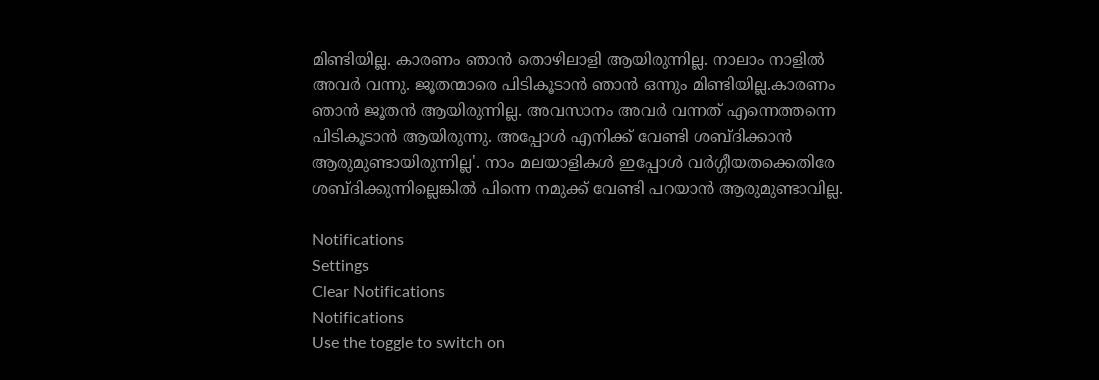മിണ്ടിയില്ല. കാരണം ഞാൻ തൊഴിലാളി ആയിരുന്നില്ല. നാലാം നാളിൽ അവർ വന്നു. ജൂതന്മാരെ പിടികൂടാൻ ഞാൻ ഒന്നും മിണ്ടിയില്ല.കാരണം ഞാൻ ജൂതൻ ആയിരുന്നില്ല. അവസാനം അവർ വന്നത് എന്നെത്തന്നെ പിടികൂടാൻ ആയിരുന്നു. അപ്പോൾ എനിക്ക് വേണ്ടി ശബ്ദിക്കാൻ ആരുമുണ്ടായിരുന്നില്ല'. നാം മലയാളികൾ ഇപ്പോൾ വർഗ്ഗീയതക്കെതിരേ ശബ്ദിക്കുന്നില്ലെങ്കിൽ പിന്നെ നമുക്ക് വേണ്ടി പറയാൻ ആരുമുണ്ടാവില്ല.

Notifications
Settings
Clear Notifications
Notifications
Use the toggle to switch on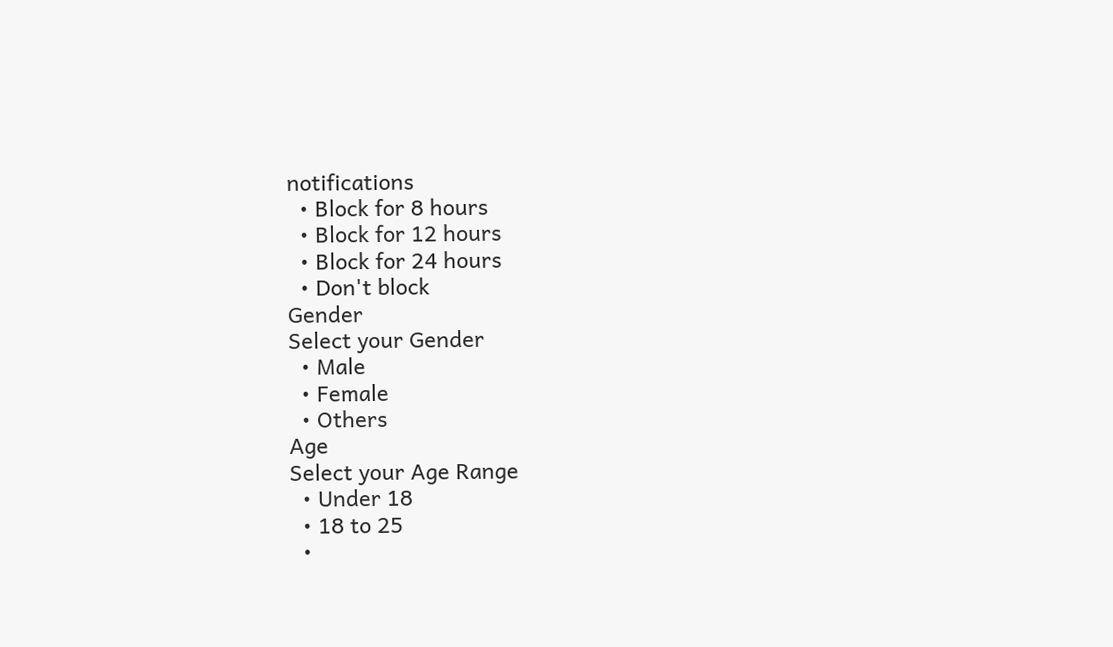notifications
  • Block for 8 hours
  • Block for 12 hours
  • Block for 24 hours
  • Don't block
Gender
Select your Gender
  • Male
  • Female
  • Others
Age
Select your Age Range
  • Under 18
  • 18 to 25
  •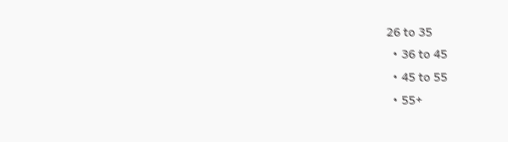26 to 35
  • 36 to 45
  • 45 to 55
  • 55+